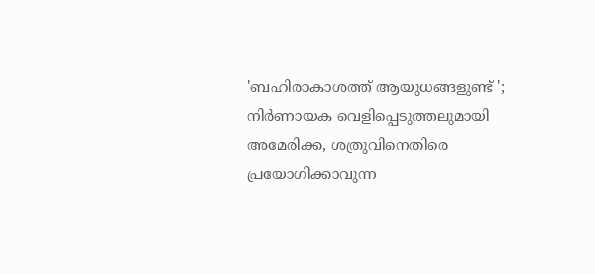'ബഹിരാകാശത്ത് ആയുധങ്ങളുണ്ട് '; നിർണായക വെളിപ്പെടുത്തലുമായി അമേരിക്ക, ശത്രുവിനെതിരെ പ്രയോഗിക്കാവുന്ന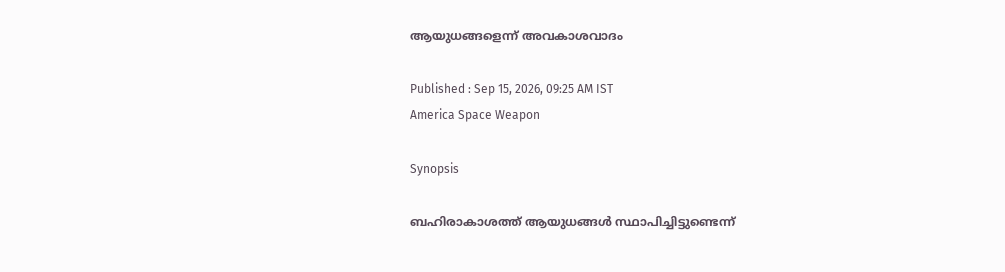ആയുധങ്ങളെന്ന് അവകാശവാദം

Published : Sep 15, 2026, 09:25 AM IST
America Space Weapon

Synopsis

ബഹിരാകാശത്ത് ആയുധങ്ങൾ സ്ഥാപിച്ചിട്ടുണ്ടെന്ന്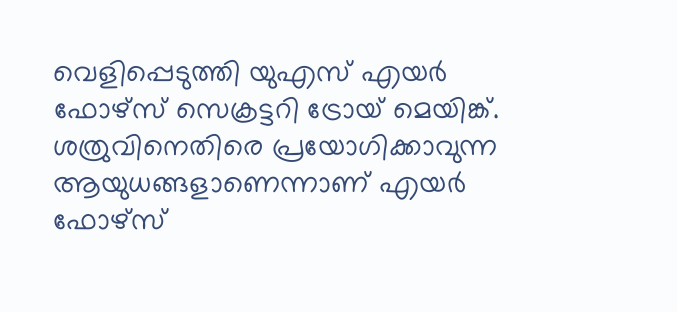വെളിപ്പെടുത്തി യുഎസ് എയർ ഫോഴ്സ് സെക്രട്ടറി ട്രോയ് മെയിങ്ക്. ശത്രുവിനെതിരെ പ്രയോഗിക്കാവുന്ന ആയുധങ്ങളാണെന്നാണ് എയർ ഫോഴ്സ്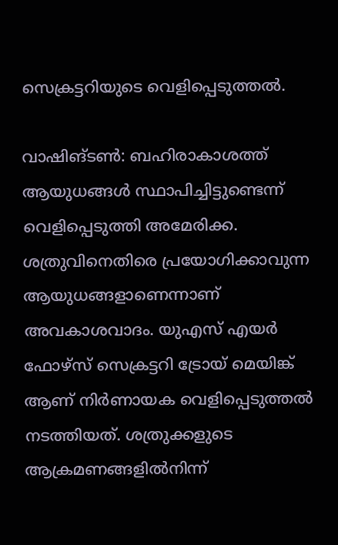സെക്രട്ടറിയുടെ വെളിപ്പെടുത്തൽ.

വാഷിങ്ടൺ: ബഹിരാകാശത്ത് ആയുധങ്ങൾ സ്ഥാപിച്ചിട്ടുണ്ടെന്ന് വെളിപ്പെടുത്തി അമേരിക്ക. ശത്രുവിനെതിരെ പ്രയോഗിക്കാവുന്ന ആയുധങ്ങളാണെന്നാണ് അവകാശവാദം. യുഎസ് എയർ ഫോഴ്സ് സെക്രട്ടറി ട്രോയ് മെയിങ്ക് ആണ് നിർണായക വെളിപ്പെടുത്തൽ നടത്തിയത്. ശത്രുക്കളുടെ ആക്രമണങ്ങളിൽനിന്ന്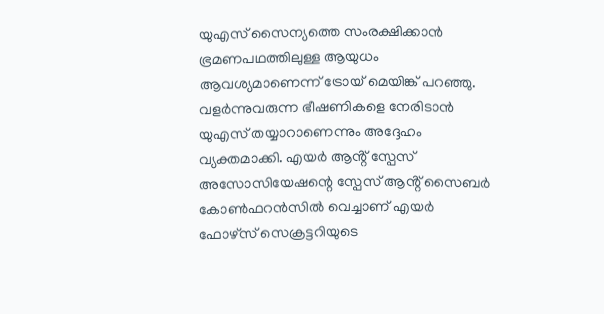യുഎസ് സൈന്യത്തെ സംരക്ഷിക്കാൻ ഭ്രമണപഥത്തിലുള്ള ആയുധം ആവശ്യമാണെന്ന് ട്രോയ് മെയിങ്ക് പറഞ്ഞു. വളർന്നുവരുന്ന ഭീഷണികളെ നേരിടാൻ യുഎസ് തയ്യാറാണെന്നും അദ്ദേഹം വ്യക്തമാക്കി. എയർ ആൻ്റ് സ്പേസ് അസോസിയേഷന്റെ സ്പേസ് ആൻ്റ് സൈബർ കോൺഫറൻസിൽ വെച്ചാണ് എയർ ഫോഴ്സ് സെക്രട്ടറിയുടെ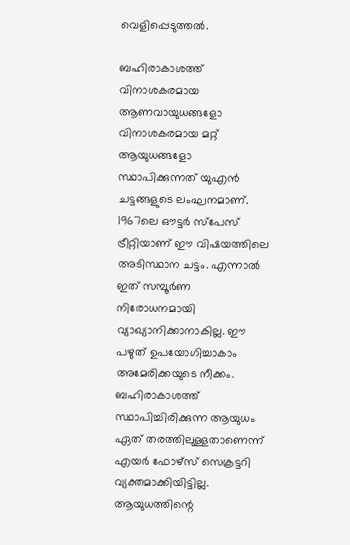വെളിപ്പെടുത്തൽ.

ബഹിരാകാശത്ത് വിനാശകരമായ ആണവായുധങ്ങളോ വിനാശകരമായ മറ്റ് ആയുധങ്ങളോ സ്ഥാപിക്കുന്നത് യുഎൻ ചട്ടങ്ങളുടെ ലംഘനമാണ്. 1967ലെ ഔട്ടർ സ്പേസ് ട്രീറ്റിയാണ് ഈ വിഷയത്തിലെ അടിസ്ഥാന ചട്ടം. എന്നാൽ ഇത് സമ്പൂർണ നിരോധനമായി വ്യാഖ്യാനിക്കാനാകില്ല. ഈ പഴുത് ഉപയോഗിച്ചാകാം അമേരിക്കയുടെ നീക്കം. ബഹിരാകാശത്ത് സ്ഥാപിച്ചിരിക്കുന്ന ആയുധം ഏത് തരത്തിലുള്ളതാണെന്ന് എയർ ഫോഴ്സ് സെക്രട്ടറി വ്യക്തമാക്കിയിട്ടില്ല. ആയുധത്തിന്റെ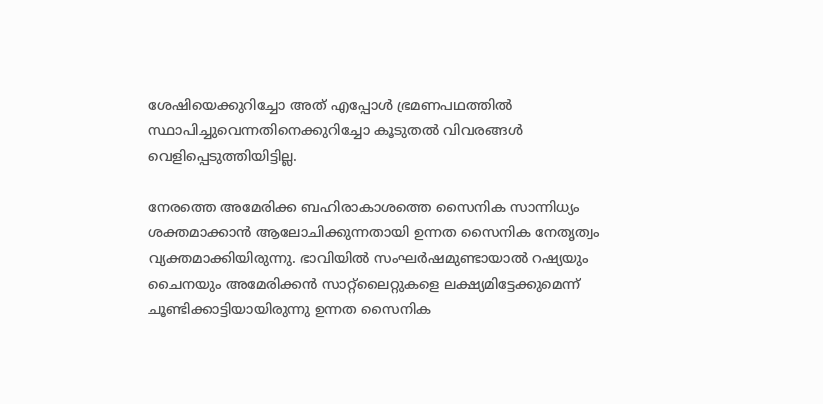ശേഷിയെക്കുറിച്ചോ അത് എപ്പോൾ ഭ്രമണപഥത്തിൽ സ്ഥാപിച്ചുവെന്നതിനെക്കുറിച്ചോ കൂടുതൽ വിവരങ്ങൾ വെളിപ്പെടുത്തിയിട്ടില്ല.

നേരത്തെ അമേരിക്ക ബഹിരാകാശത്തെ സൈനിക സാന്നിധ്യം ശക്തമാക്കാൻ ആലോചിക്കുന്നതായി ഉന്നത സൈനിക നേതൃത്വം വ്യക്തമാക്കിയിരുന്നു. ഭാവിയിൽ സംഘർഷമുണ്ടായാൽ റഷ്യയും ചൈനയും അമേരിക്കൻ സാറ്റ്ലൈറ്റുകളെ ലക്ഷ്യമിട്ടേക്കുമെന്ന് ചൂണ്ടിക്കാട്ടിയായിരുന്നു ഉന്നത സൈനിക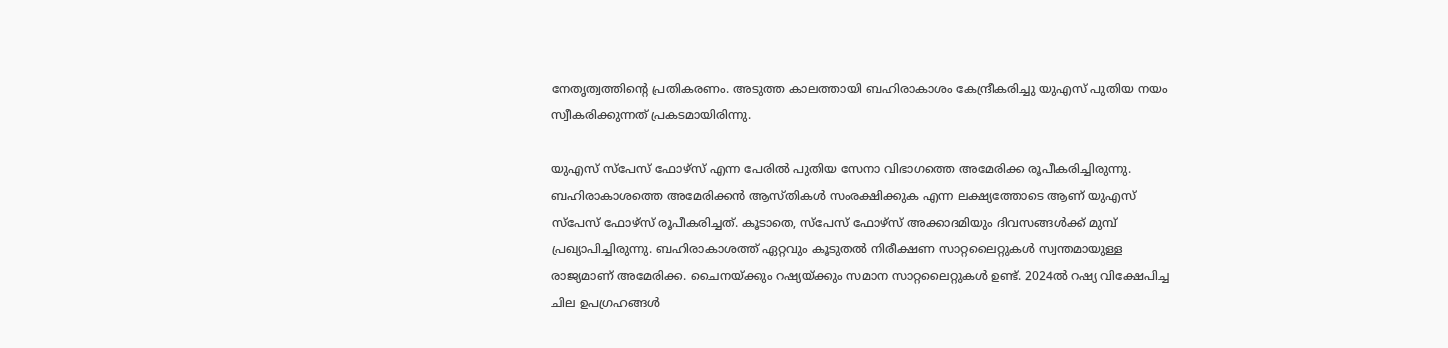നേതൃത്വത്തിൻ്റെ പ്രതികരണം. അടുത്ത കാലത്തായി ബഹിരാകാശം കേന്ദ്രീകരിച്ചു യുഎസ് പുതിയ നയം സ്വീകരിക്കുന്നത് പ്രകടമായിരിന്നു.

യുഎസ് സ്പേസ് ഫോഴ്സ് എന്ന പേരിൽ പുതിയ സേനാ വിഭാഗത്തെ അമേരിക്ക രൂപീകരിച്ചിരുന്നു. ബഹിരാകാശത്തെ അമേരിക്കൻ ആസ്തികൾ സംരക്ഷിക്കുക എന്ന ലക്ഷ്യത്തോടെ ആണ് യുഎസ് സ്പേസ് ഫോഴ്സ് രൂപീകരിച്ചത്. കൂടാതെ, സ്പേസ് ഫോഴ്സ് അക്കാദമിയും ദിവസങ്ങൾക്ക് മുമ്പ് പ്രഖ്യാപിച്ചിരുന്നു. ബഹിരാകാശത്ത് ഏറ്റവും കൂടുതൽ നിരീക്ഷണ സാറ്റലൈറ്റുകൾ സ്വന്തമായുള്ള രാജ്യമാണ് അമേരിക്ക. ചൈനയ്ക്കും റഷ്യയ്ക്കും സമാന സാറ്റലൈറ്റുകൾ ഉണ്ട്. 2024ൽ റഷ്യ വിക്ഷേപിച്ച ചില ഉപഗ്രഹങ്ങൾ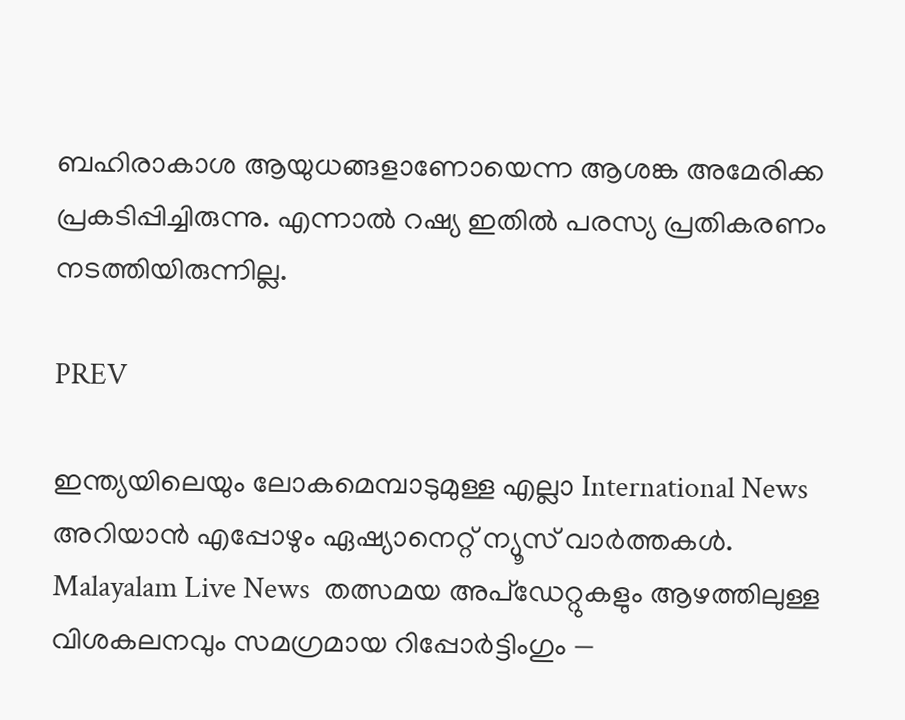ബഹിരാകാശ ആയുധങ്ങളാണോയെന്ന ആശങ്ക അമേരിക്ക പ്രകടിപ്പിച്ചിരുന്നു. എന്നാൽ റഷ്യ ഇതിൽ പരസ്യ പ്രതികരണം നടത്തിയിരുന്നില്ല.

PREV

ഇന്ത്യയിലെയും ലോകമെമ്പാടുമുള്ള എല്ലാ International News അറിയാൻ എപ്പോഴും ഏഷ്യാനെറ്റ് ന്യൂസ് വാർത്തകൾ. Malayalam Live News  തത്സമയ അപ്‌ഡേറ്റുകളും ആഴത്തിലുള്ള വിശകലനവും സമഗ്രമായ റിപ്പോർട്ടിംഗും —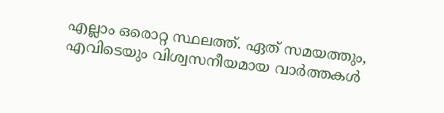എല്ലാം ഒരൊറ്റ സ്ഥലത്ത്. ഏത് സമയത്തും, എവിടെയും വിശ്വസനീയമായ വാർത്തകൾ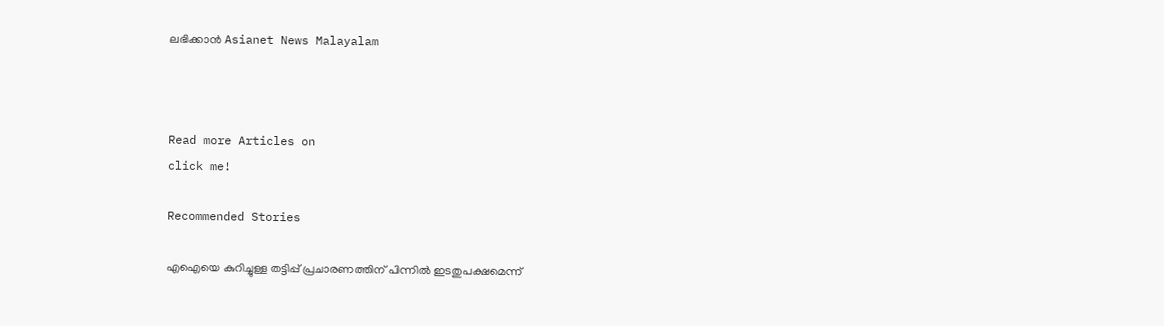ലഭിക്കാൻ Asianet News Malayalam



Read more Articles on
click me!

Recommended Stories

എഐയെ കുറിച്ചുള്ള തട്ടിപ്പ് പ്രചാരണത്തിന് പിന്നിൽ ഇടതുപക്ഷമെന്ന്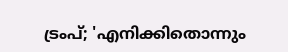ട്രംപ്; 'എനിക്കിതൊന്നും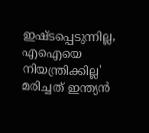ഇഷ്ടപ്പെടുന്നില്ല, എഐയെ നിയന്ത്രിക്കില്ല'
മരിച്ചത് ഇന്ത്യൻ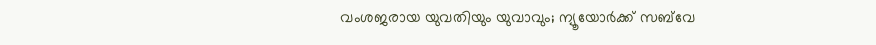വംശജരായ യുവതിയും യുവാവും; ന്യൂയോർക്ക് സബ്‌വേ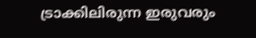ട്രാക്കിലിരുന്ന ഇരുവരും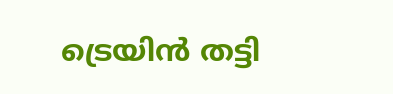ട്രെയിൻ തട്ടി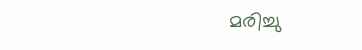മരിച്ചു